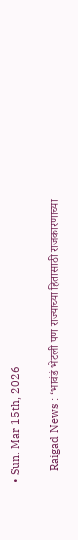• Sun. Mar 15th, 2026

    Raigad News : ‘भावंडं भेटली पण राज्याच्या हितासाठी राजकारणाच्या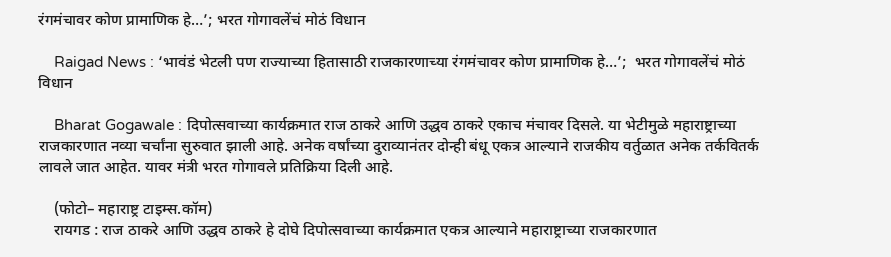रंगमंचावर कोण प्रामाणिक हे…’; भरत गोगावलेंचं मोठं विधान

    Raigad News : ‘भावंडं भेटली पण राज्याच्या हितासाठी राजकारणाच्या रंगमंचावर कोण प्रामाणिक हे…’;  भरत गोगावलेंचं मोठं विधान

    Bharat Gogawale : दिपोत्सवाच्या कार्यक्रमात राज ठाकरे आणि उद्धव ठाकरे एकाच मंचावर दिसले. या भेटीमुळे महाराष्ट्राच्या राजकारणात नव्या चर्चांना सुरुवात झाली आहे. अनेक वर्षांच्या दुराव्यानंतर दोन्ही बंधू एकत्र आल्याने राजकीय वर्तुळात अनेक तर्कवितर्क लावले जात आहेत. यावर मंत्री भरत गोगावले प्रतिक्रिया दिली आहे.

    (फोटो– महाराष्ट्र टाइम्स.कॉम)
    रायगड : राज ठाकरे आणि उद्धव ठाकरे हे दोघे दिपोत्सवाच्या कार्यक्रमात एकत्र आल्याने महाराष्ट्राच्या राजकारणात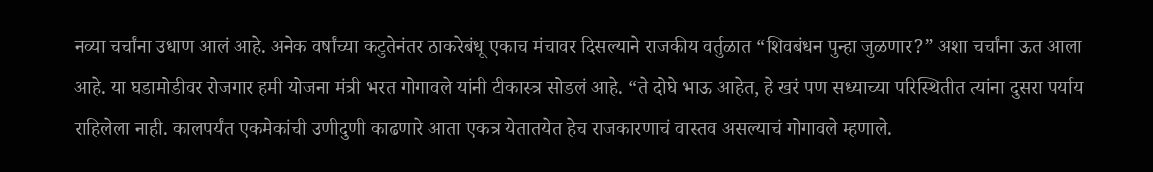नव्या चर्चांना उधाण आलं आहे. अनेक वर्षांच्या कटुतेनंतर ठाकरेबंधू एकाच मंचावर दिसल्याने राजकीय वर्तुळात “शिवबंधन पुन्हा जुळणार?” अशा चर्चांना ऊत आला आहे. या घडामोडीवर रोजगार हमी योजना मंत्री भरत गोगावले यांनी टीकास्त्र सोडलं आहे. “ते दोघे भाऊ आहेत, हे खरं पण सध्याच्या परिस्थितीत त्यांना दुसरा पर्याय राहिलेला नाही. कालपर्यंत एकमेकांची उणीदुणी काढणारे आता एकत्र येतातयेत हेच राजकारणाचं वास्तव असल्याचं गोगावले म्हणाले.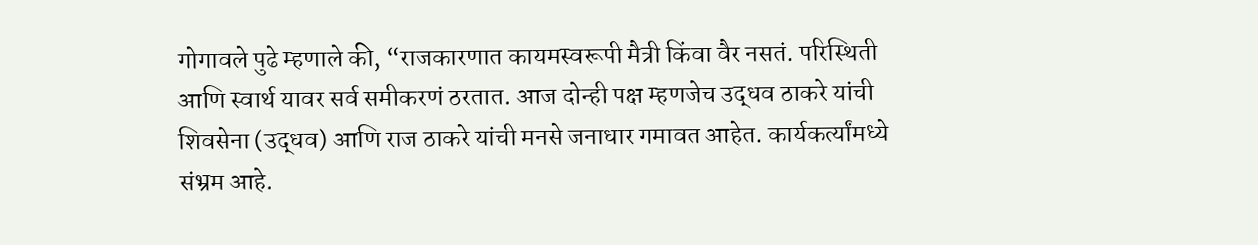गोगावले पुढे म्हणाले की, “राजकारणात कायमस्वरूपी मैत्री किंवा वैर नसतं. परिस्थिती आणि स्वार्थ यावर सर्व समीकरणं ठरतात. आज दोन्ही पक्ष म्हणजेच उद्धव ठाकरे यांची शिवसेना (उद्धव) आणि राज ठाकरे यांची मनसे जनाधार गमावत आहेत. कार्यकर्त्यांमध्ये संभ्रम आहे.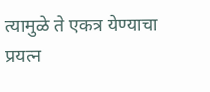त्यामुळे ते एकत्र येण्याचा प्रयत्न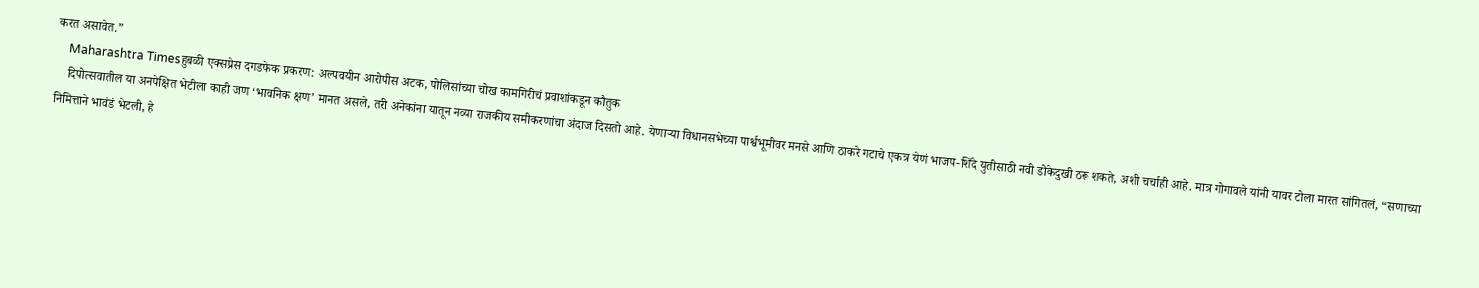करत असावेत.”
    Maharashtra Timesहुबळी एक्सप्रेस दगडफेक प्रकरण: अल्पवयीन आरोपीस अटक, पोलिसांच्या चोख कामगिरीचं प्रवाशांकडून कौतुक
    दिपोत्सवातील या अनपेक्षित भेटीला काही जण ‘भावनिक क्षण’ मानत असले, तरी अनेकांना यातून नव्या राजकीय समीकरणांचा अंदाज दिसतो आहे. येणाऱ्या विधानसभेच्या पार्श्वभूमीवर मनसे आणि ठाकरे गटाचे एकत्र येणं भाजप-शिंदे युतीसाठी नवी डोकेदुखी ठरू शकते, अशी चर्चाही आहे. मात्र गोगावले यांनी यावर टोला मारत सांगितलं, “सणाच्या निमित्ताने भावंडं भेटली, हे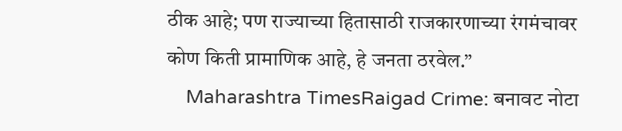ठीक आहे; पण राज्याच्या हितासाठी राजकारणाच्या रंगमंचावर कोण किती प्रामाणिक आहे, हे जनता ठरवेल.”
    Maharashtra TimesRaigad Crime: बनावट नोटा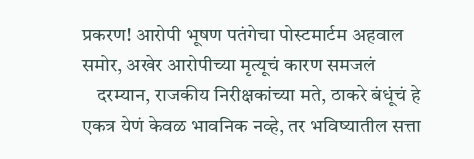प्रकरण! आरोपी भूषण पतंगेचा पोस्टमार्टम अहवाल समोर, अखेर आरोपीच्या मृत्यूचं कारण समजलं
    दरम्यान, राजकीय निरीक्षकांच्या मते, ठाकरे बंधूंचं हे एकत्र येणं केवळ भावनिक नव्हे, तर भविष्यातील सत्ता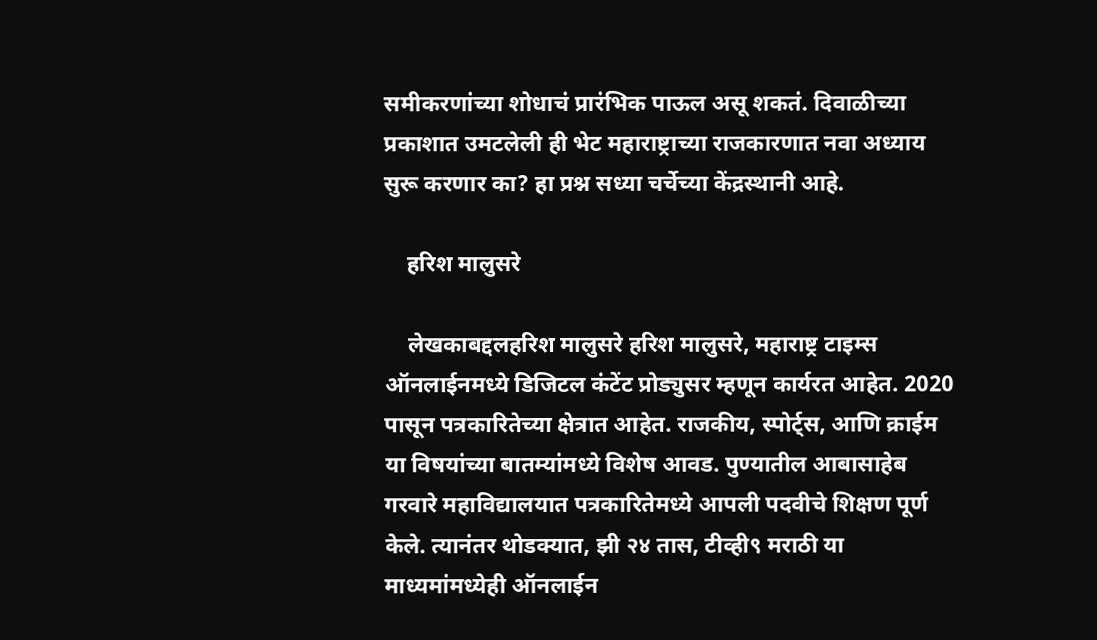समीकरणांच्या शोधाचं प्रारंभिक पाऊल असू शकतं. दिवाळीच्या प्रकाशात उमटलेली ही भेट महाराष्ट्राच्या राजकारणात नवा अध्याय सुरू करणार का? हा प्रश्न सध्या चर्चेच्या केंद्रस्थानी आहे.

    हरिश मालुसरे

    लेखकाबद्दलहरिश मालुसरे हरिश मालुसरे, महाराष्ट्र टाइम्स ऑनलाईनमध्ये डिजिटल कंटेंट प्रोड्युसर म्हणून कार्यरत आहेत. 2020 पासून पत्रकारितेच्या क्षेत्रात आहेत. राजकीय, स्पोर्ट्स, आणि क्राईम या विषयांच्या बातम्यांमध्ये विशेष आवड. पुण्यातील आबासाहेब गरवारे महाविद्यालयात पत्रकारितेमध्ये आपली पदवीचे शिक्षण पूर्ण केले. त्यानंतर थोडक्यात, झी २४ तास, टीव्ही९ मराठी या माध्यमांमध्येही ऑनलाईन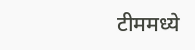टीममध्ये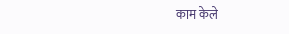काम केले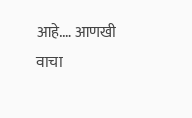आहे.… आणखी वाचा